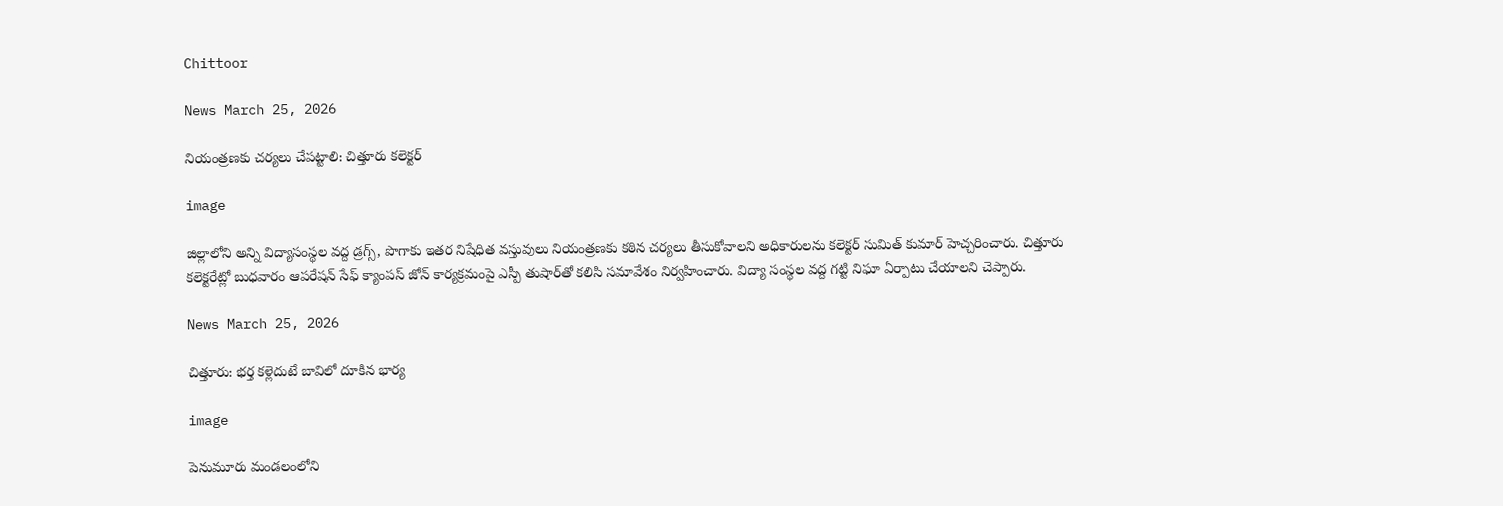Chittoor

News March 25, 2026

నియంత్రణకు చర్యలు చేపట్టాలి: చిత్తూరు కలెక్టర్

image

జిల్లాలోని అన్ని విద్యాసంస్థల వద్ద డ్రగ్స్, పొగాకు ఇతర నిషేధిత వస్తువులు నియంత్రణకు కఠిన చర్యలు తీసుకోవాలని అధికారులను కలెక్టర్ సుమిత్ కుమార్ హెచ్చరించారు. చిత్తూరు కలెక్టరేట్లో బుధవారం ఆపరేషన్ సేఫ్ క్యాంపస్ జోన్ కార్యక్రమంపై ఎస్పీ తుషార్‌తో కలిసి సమావేశం నిర్వహించారు. విద్యా సంస్థల వద్ద గట్టి నిఘా ఏర్పాటు చేయాలని చెప్పారు.

News March 25, 2026

చిత్తూరు: భర్త కళ్లెదుటే బావిలో దూకిన భార్య

image

పెనుమూరు మండలంలోని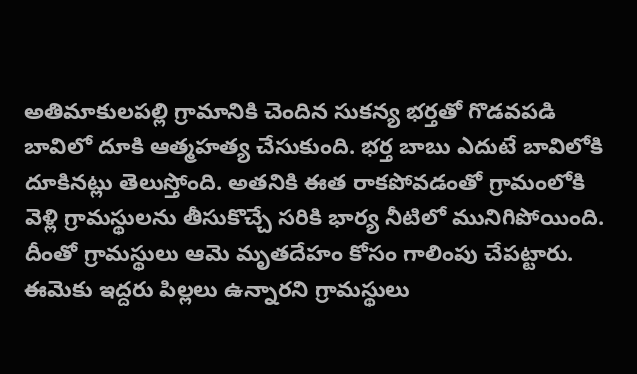అతిమాకులపల్లి గ్రామానికి చెందిన సుకన్య భర్తతో గొడవపడి బావిలో దూకి ఆత్మహత్య చేసుకుంది. భర్త బాబు ఎదుటే బావిలోకి దూకినట్లు తెలుస్తోంది. అతనికి ఈత రాకపోవడంతో గ్రామంలోకి వెళ్లి గ్రామస్థులను తీసుకొచ్చే సరికి భార్య నీటిలో మునిగిపోయింది. దీంతో గ్రామస్థులు ఆమె మృతదేహం కోసం గాలింపు చేపట్టారు. ఈమెకు ఇద్దరు పిల్లలు ఉన్నారని గ్రామస్థులు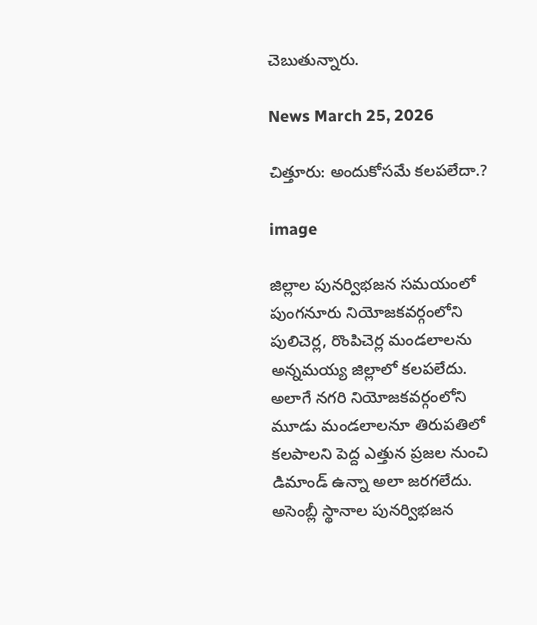చెబుతున్నారు.

News March 25, 2026

చిత్తూరు: అందుకోసమే కలపలేదా.?

image

జిల్లాల పునర్విభజన సమయంలో పుంగనూరు నియోజకవర్గంలోని పులిచెర్ల, రొంపిచెర్ల మండలాలను అన్నమయ్య జిల్లాలో కలపలేదు. అలాగే నగరి నియోజకవర్గంలోని మూడు మండలాలనూ తిరుపతిలో కలపాలని పెద్ద ఎత్తున ప్రజల నుంచి డిమాండ్ ఉన్నా అలా జరగలేదు. అసెంబ్లీ స్థానాల పునర్విభజన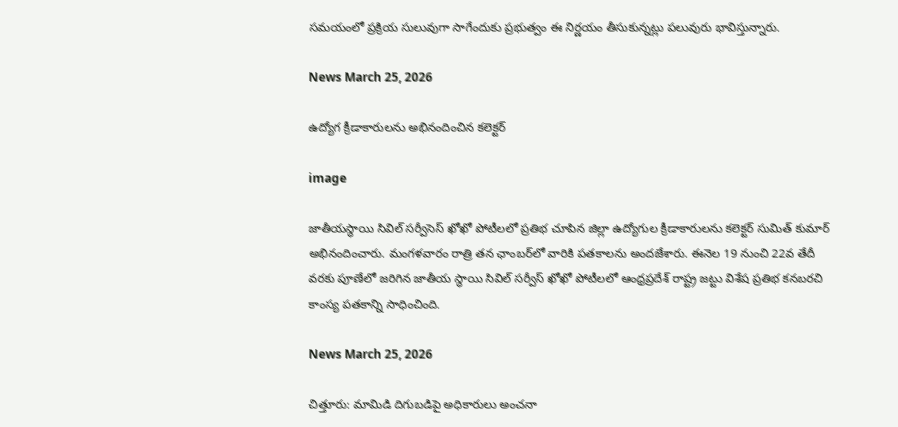సమయంలో ప్రక్రియ సులువుగా సాగేందుకు ప్రభుత్వం ఈ నిర్ణయం తీసుకున్నట్లు పలువురు భావిస్తున్నారు.

News March 25, 2026

ఉద్యోగ క్రీడాకారులను అభినందించిన కలెక్టర్

image

జాతీయస్థాయి సివిల్ సర్వీసెస్ ఖోఖో పోటీలలో ప్రతిభ చూపిన జిల్లా ఉద్యోగుల క్రీడాకారులను కలెక్టర్ సుమిత్ కుమార్ అభినందించారు. మంగళవారం రాత్రి తన ఛాంబర్‌లో వారికి పతకాలను అందజేశారు. ఈనెల 19 నుంచి 22వ తేదీ వరకు పూణేలో జరిగిన జాతీయ స్థాయి సివిల్ సర్వీస్ ఖోఖో పోటీలలో ఆంధ్రప్రదేశ్ రాష్ట్ర జట్టు విశేష ప్రతిభ కనబరచి కాంస్య పతకాన్ని సాధించింది.

News March 25, 2026

చిత్తూరు: మామిడి దిగుబడిపై అధికారులు అంచనా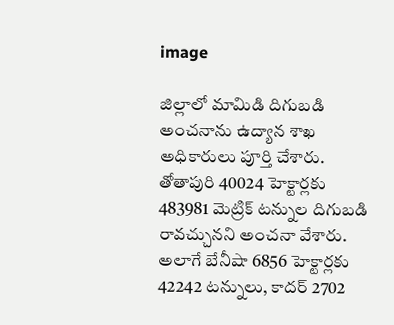image

జిల్లాలో మామిడి దిగుబడి అంచనాను ఉద్యాన శాఖ అధికారులు పూర్తి చేశారు. తోతాపురి 40024 హెక్టార్లకు 483981 మెట్రిక్ టన్నుల దిగుబడి రావచ్చునని అంచనా వేశారు. అలాగే బేనీషా 6856 హెక్టార్లకు 42242 టన్నులు, కాదర్ 2702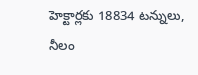హెక్టార్లకు 18834 టన్నులు, నీలం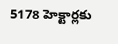5178 హెక్టార్లకు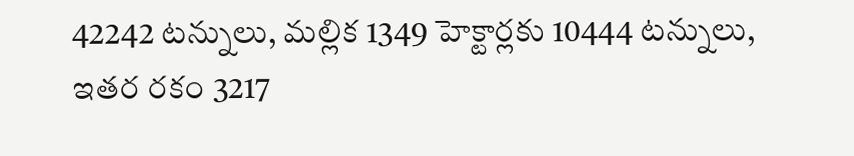42242 టన్నులు, మల్లిక 1349 హెక్టార్లకు 10444 టన్నులు, ఇతర రకం 3217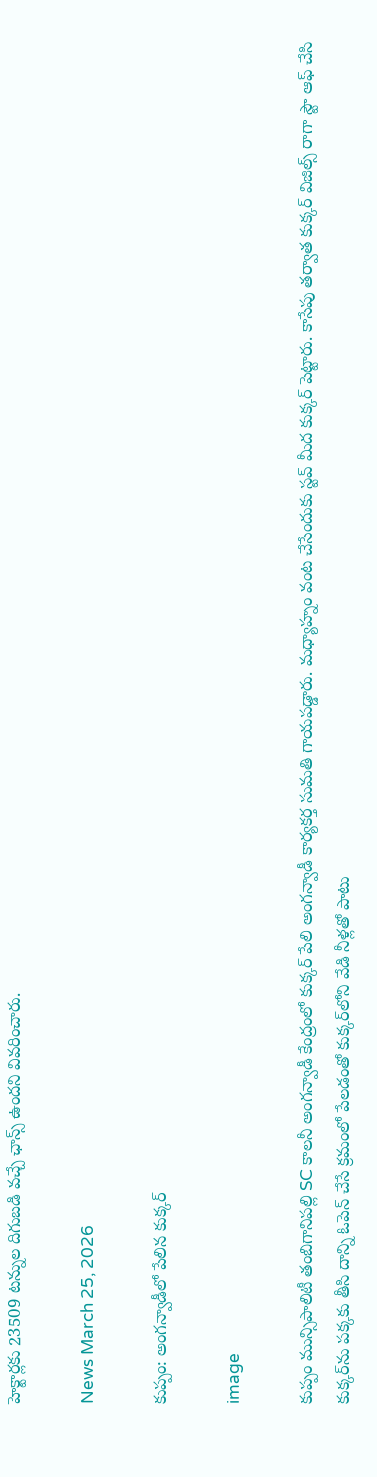హెక్టార్లకు 23509 టన్నుల దిగుబడి వచ్చే ఛాన్స్ ఉందని వివరించారు.

News March 25, 2026

కుప్పం: అంగన్వాడీలో పేలిన కుక్కర్

image

కుప్పం మున్సిపాలిటీ తంబిగానిపల్లి SC కాలనీ అంగన్వాడీ కేంద్రంలో కుక్కర్ పేలి అంగన్వాడీ కార్యకర్త సుమతి గాయపడ్డారు. మధ్యాహ్నం వంట చేసేందుకు స్టవ్ మీద కుక్కర్ పెట్టారు. కాసేపు తర్వాత కుక్కర్ విజిల్స్ రాగా స్టౌ ఆఫ్ చేసి కుక్కర్‌ను పక్కకు తీసి దాన్ని ఓపెన్ చేసే క్రమంలో పేలడంతో కుక్కర్‌లోని వేడి నీళ్లతో పాటు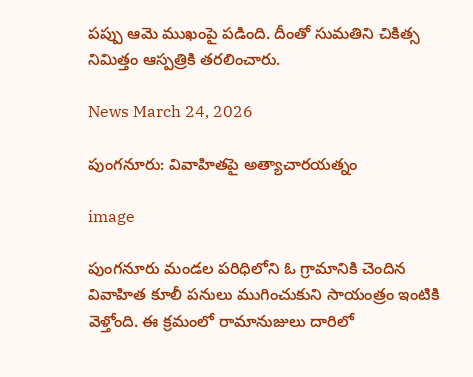పప్పు ఆమె ముఖంపై పడింది. దీంతో సుమతిని చికిత్స నిమిత్తం ఆస్పత్రికి తరలించారు.

News March 24, 2026

పుంగనూరు: వివాహితపై అత్యాచారయత్నం

image

పుంగనూరు మండల పరిధిలోని ఓ గ్రామానికి చెందిన వివాహిత కూలీ పనులు ముగించుకుని సాయంత్రం ఇంటికి వెళ్తోంది. ఈ క్రమంలో రామానుజులు దారిలో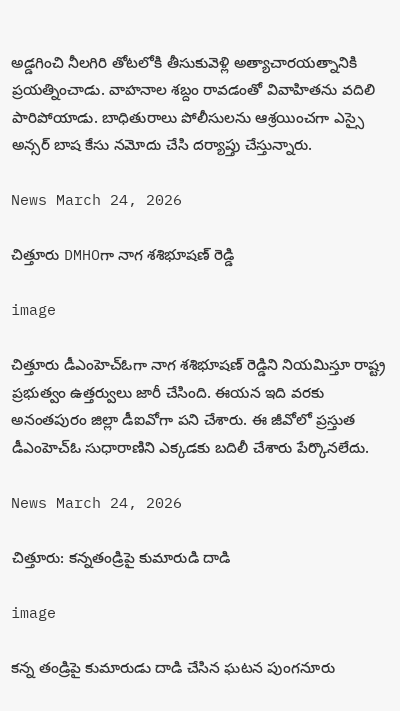అడ్డగించి నీలగిరి తోటలోకి తీసుకువెళ్లి అత్యాచారయత్నానికి ప్రయత్నించాడు. వాహనాల శబ్దం రావడంతో వివాహితను వదిలి పారిపోయాడు. బాధితురాలు పోలీసులను ఆశ్రయించగా ఎస్సై అన్సర్ బాష కేసు నమోదు చేసి దర్యాప్తు చేస్తున్నారు.

News March 24, 2026

చిత్తూరు DMHOగా నాగ శశిభూషణ్ రెడ్డి

image

చిత్తూరు డీఎంహెచ్ఓగా నాగ శశిభూషణ్ రెడ్డిని నియమిస్తూ రాష్ట్ర ప్రభుత్వం ఉత్తర్వులు జారీ చేసింది. ఈయన ఇది వరకు అనంతపురం జిల్లా డీఐవోగా పని చేశారు. ఈ జీవోలో ప్రస్తుత డీఎంహెచ్ఓ సుధారాణిని ఎక్కడకు బదిలీ చేశారు పేర్కొనలేదు.

News March 24, 2026

చిత్తూరు: కన్నతండ్రిపై కుమారుడి దాడి

image

కన్న తండ్రిపై కుమారుడు దాడి చేసిన ఘటన పుంగనూరు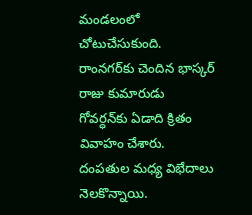మండలంలో చోటుచేసుకుంది. రాంనగర్‌కు చెందిన భాస్కర్ రాజు కుమారుడు గోవర్ధన్‌కు ఏడాది క్రితం వివాహం చేశారు. దంపతుల మధ్య విభేదాలు నెలకొన్నాయి.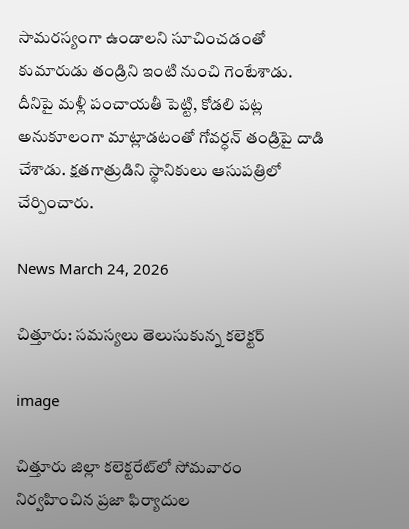సామరస్యంగా ఉండాలని సూచించడంతో కుమారుడు తండ్రిని ఇంటి నుంచి గెంటేశాడు. దీనిపై మళ్లీ పంచాయతీ పెట్టి, కోడలి పట్ల అనుకూలంగా మాట్లాడటంతో గోవర్ధన్ తండ్రిపై దాడి చేశాడు. క్షతగాత్రుడిని స్థానికులు ఆసుపత్రిలో చేర్పించారు.

News March 24, 2026

చిత్తూరు: సమస్యలు తెలుసుకున్న కలెక్టర్

image

చిత్తూరు జిల్లా కలెక్టరేట్‌లో సోమవారం నిర్వహించిన ప్రజా ఫిర్యాదుల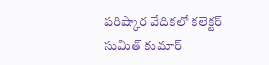పరిష్కార వేదికలో కలెక్టర్ సుమిత్ కుమార్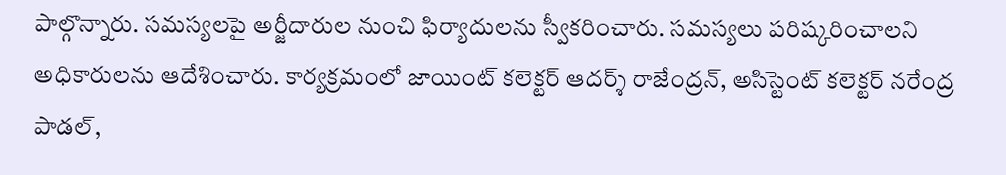పాల్గొన్నారు. సమస్యలపై అర్జీదారుల నుంచి ఫిర్యాదులను స్వీకరించారు. సమస్యలు పరిష్కరించాలని అధికారులను ఆదేశించారు. కార్యక్రమంలో జాయింట్ కలెక్టర్ ఆదర్శ్ రాజేంద్రన్, అసిస్టెంట్ కలెక్టర్ నరేంద్ర పాడల్,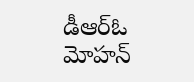డీఆర్ఓ మోహన్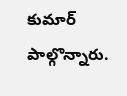కుమార్ పాల్గొన్నారు.